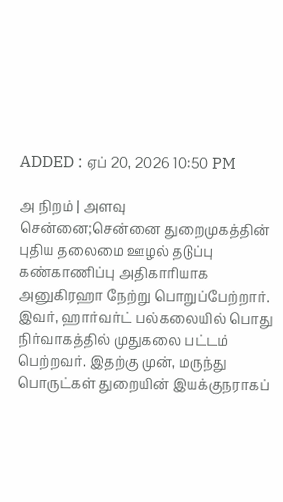ADDED : ஏப் 20, 2026 10:50 PM

அ நிறம் | அளவு
சென்னை;சென்னை துறைமுகத்தின் புதிய தலைமை ஊழல் தடுப்பு கண்காணிப்பு அதிகாரியாக அனுகிரஹா நேற்று பொறுப்பேற்றார்.
இவர், ஹார்வர்ட் பல்கலையில் பொது நிர்வாகத்தில் முதுகலை பட்டம் பெற்றவர். இதற்கு முன், மருந்து பொருட்கள் துறையின் இயக்குநராகப்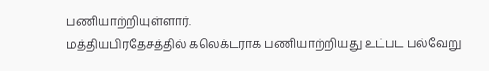பணியாற்றியுள்ளார்.
மத்தியபிரதேசத்தில் கலெக்டராக பணியாற்றியது உட்பட பல்வேறு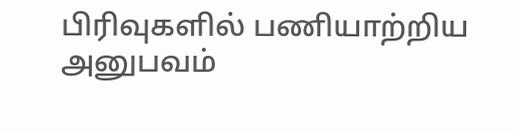பிரிவுகளில் பணியாற்றிய அனுபவம்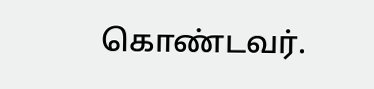கொண்டவர்.